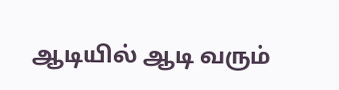ஆடியில் ஆடி வரும்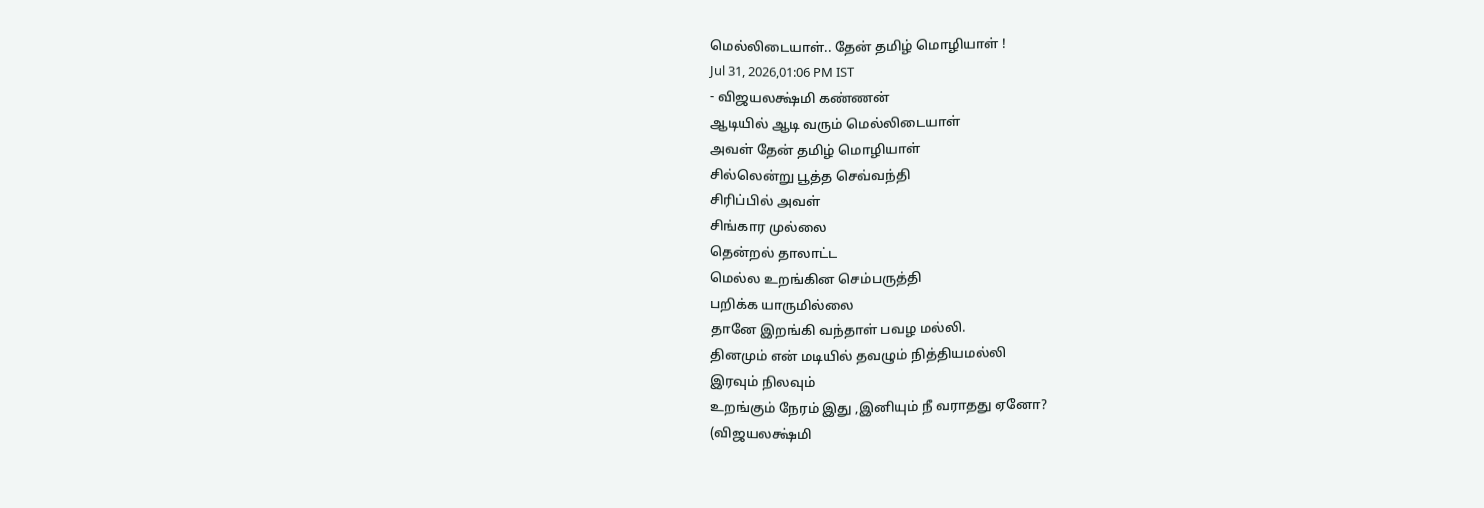மெல்லிடையாள்.. தேன் தமிழ் மொழியாள் !
Jul 31, 2026,01:06 PM IST
- விஜயலக்ஷ்மி கண்ணன்
ஆடியில் ஆடி வரும் மெல்லிடையாள்
அவள் தேன் தமிழ் மொழியாள்
சில்லென்று பூத்த செவ்வந்தி
சிரிப்பில் அவள்
சிங்கார முல்லை
தென்றல் தாலாட்ட
மெல்ல உறங்கின செம்பருத்தி
பறிக்க யாருமில்லை
தானே இறங்கி வந்தாள் பவழ மல்லி.
தினமும் என் மடியில் தவழும் நித்தியமல்லி
இரவும் நிலவும்
உறங்கும் நேரம் இது ,இனியும் நீ வராதது ஏனோ?
(விஜயலக்ஷ்மி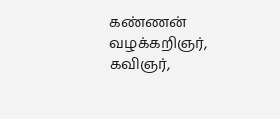கண்ணன் வழக்கறிஞர், கவிஞர்,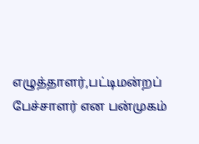எழுத்தாளர்,பட்டிமன்றப் பேச்சாளர் என பன்முகம்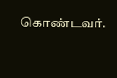கொண்டவர்.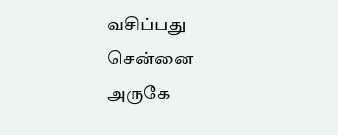வசிப்பது சென்னை அருகே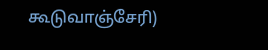கூடுவாஞ்சேரி)